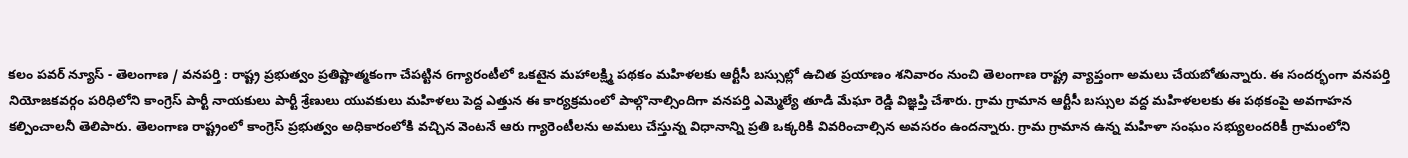కలం పవర్ న్యూస్ - తెలంగాణ / వనపర్తి : రాష్ట్ర ప్రభుత్వం ప్రతిష్టాత్మకంగా చేపట్టిన 6గ్యారంటీలో ఒకటైన మహాలక్ష్మి పథకం మహిళలకు ఆర్టీసీ బస్సుల్లో ఉచిత ప్రయాణం శనివారం నుంచి తెలంగాణ రాష్ట్ర వ్యాప్తంగా అమలు చేయబోతున్నారు. ఈ సందర్భంగా వనపర్తి నియోజకవర్గం పరిధిలోని కాంగ్రెస్ పార్టీ నాయకులు పార్టీ శ్రేణులు యువకులు మహిళలు పెద్ద ఎత్తున ఈ కార్యక్రమంలో పాల్గొనాల్సిందిగా వనపర్తి ఎమ్మెల్యే తూడి మేఘా రెడ్డి విజ్ఞప్తి చేశారు. గ్రామ గ్రామాన ఆర్టీసీ బస్సుల వద్ద మహిళలలకు ఈ పథకంపై అవగాహన కల్పించాలనీ తెలిపారు. తెలంగాణ రాష్ట్రంలో కాంగ్రెస్ ప్రభుత్వం అధికారంలోకి వచ్చిన వెంటనే ఆరు గ్యారెంటీలను అమలు చేస్తున్న విధానాన్ని ప్రతి ఒక్కరికి వివరించాల్సిన అవసరం ఉందన్నారు. గ్రామ గ్రామాన ఉన్న మహిళా సంఘం సభ్యులందరికీ గ్రామంలోని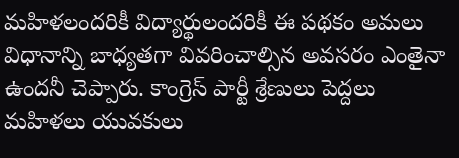మహిళలందరికీ విద్యార్థులందరికీ ఈ పథకం అమలు విధానాన్ని బాధ్యతగా వివరించాల్సిన అవసరం ఎంతైనా ఉందనీ చెప్పారు. కాంగ్రెస్ పార్టీ శ్రేణులు పెద్దలు మహిళలు యువకులు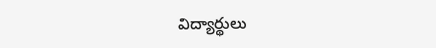విద్యార్థులు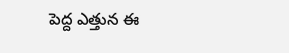పెద్ద ఎత్తున ఈ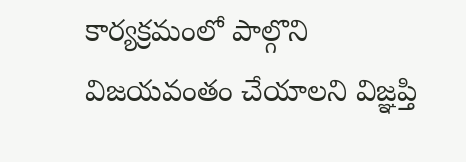కార్యక్రమంలో పాల్గొని విజయవంతం చేయాలని విజ్ఞప్తి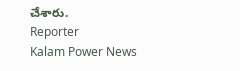చేశారు.
Reporter
Kalam Power News